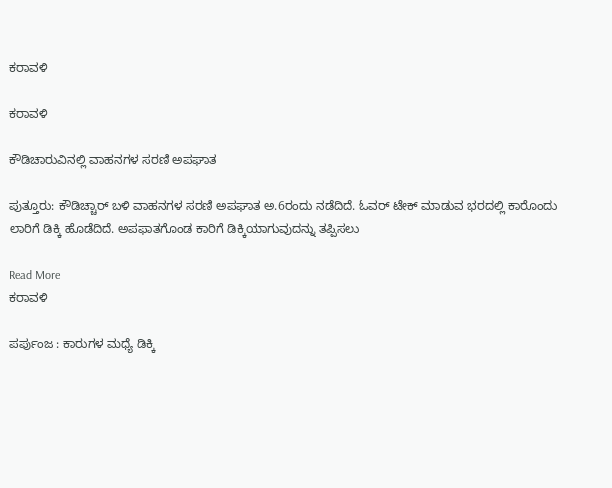ಕರಾವಳಿ

ಕರಾವಳಿ

ಕೌಡಿಚಾರುವಿನಲ್ಲಿ ವಾಹನಗಳ ಸರಣಿ ಅಪಘಾತ

ಪುತ್ತೂರು: ಕೌಡಿಚ್ಚಾರ್‌ ಬಳಿ ವಾಹನಗಳ ಸರಣಿ ಅಪಘಾತ ಅ.6ರಂದು ನಡೆದಿದೆ. ಓವರ್ ಟೇಕ್ ಮಾಡುವ ಭರದಲ್ಲಿ ಕಾರೊಂದು ಲಾರಿಗೆ ಡಿಕ್ಕಿ ಹೊಡೆದಿದೆ. ಅಪಫಾತಗೊಂಡ ಕಾರಿಗೆ ಡಿಕ್ಕಿಯಾಗುವುದನ್ನು ತಪ್ಪಿಸಲು

Read More
ಕರಾವಳಿ

ಪರ್ಪುಂಜ : ಕಾರುಗಳ ಮಧ್ಯೆ ಡಿಕ್ಕಿ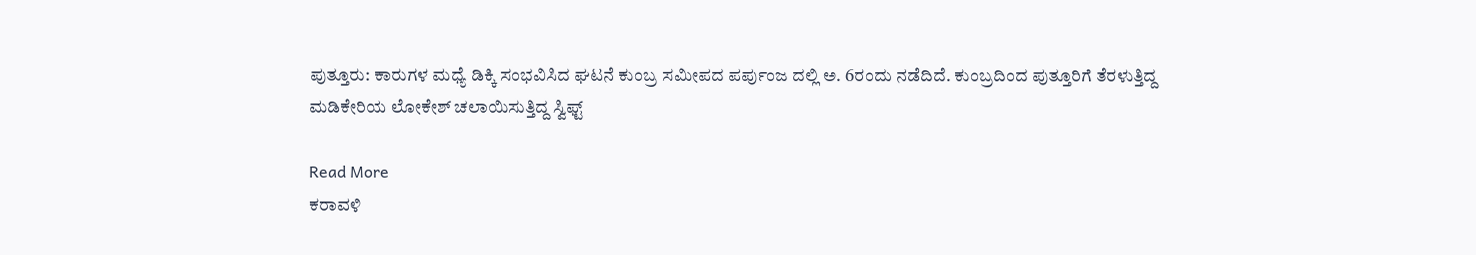ಪುತ್ತೂರು: ಕಾರುಗಳ ಮಧ್ಯೆ ಡಿಕ್ಕಿ ಸಂಭವಿಸಿದ ಘಟನೆ ಕುಂಬ್ರ ಸಮೀಪದ ಪರ್ಪುಂಜ ದಲ್ಲಿ ಅ. 6ರಂದು ನಡೆದಿದೆ. ಕುಂಬ್ರದಿಂದ ಪುತ್ತೂರಿಗೆ ತೆರಳುತ್ತಿದ್ದ ಮಡಿಕೇರಿಯ ಲೋಕೇಶ್‌ ಚಲಾಯಿಸುತ್ತಿದ್ದ ಸ್ವಿಫ್ಟ್‌

Read More
ಕರಾವಳಿ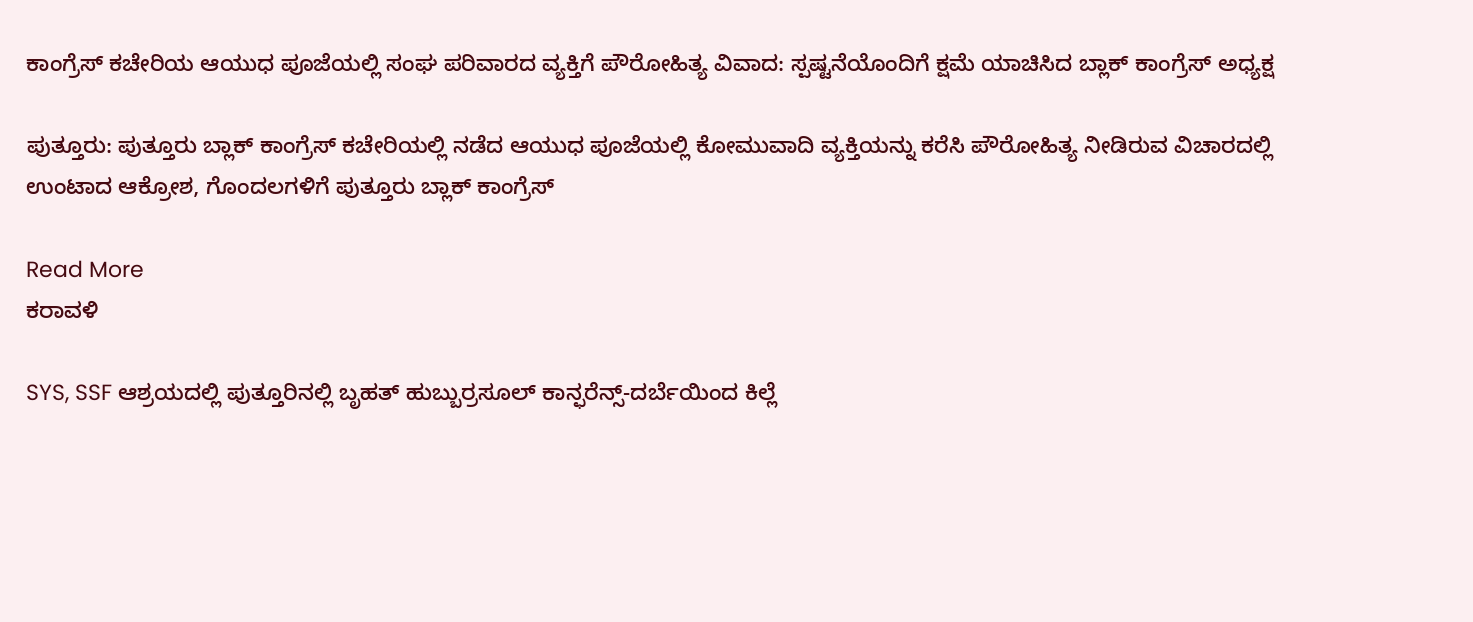ಕಾಂಗ್ರೆಸ್ ಕಚೇರಿಯ ಆಯುಧ ಪೂಜೆಯಲ್ಲಿ ಸಂಘ ಪರಿವಾರದ ವ್ಯಕ್ತಿಗೆ ಪೌರೋಹಿತ್ಯ ವಿವಾದ: ಸ್ಪಷ್ಟನೆಯೊಂದಿಗೆ ಕ್ಷಮೆ ಯಾಚಿಸಿದ ಬ್ಲಾಕ್ ಕಾಂಗ್ರೆಸ್ ಅಧ್ಯಕ್ಷ

ಪುತ್ತೂರು: ಪುತ್ತೂರು ಬ್ಲಾಕ್ ಕಾಂಗ್ರೆಸ್ ಕಚೇರಿಯಲ್ಲಿ ನಡೆದ ಆಯುಧ ಪೂಜೆಯಲ್ಲಿ ಕೋಮುವಾದಿ ವ್ಯಕ್ತಿಯನ್ನು ಕರೆಸಿ ಪೌರೋಹಿತ್ಯ ನೀಡಿರುವ ವಿಚಾರದಲ್ಲಿ ಉಂಟಾದ ಆಕ್ರೋಶ, ಗೊಂದಲಗಳಿಗೆ ಪುತ್ತೂರು ಬ್ಲಾಕ್ ಕಾಂಗ್ರೆಸ್

Read More
ಕರಾವಳಿ

SYS, SSF ಆಶ್ರಯದಲ್ಲಿ ಪುತ್ತೂರಿನಲ್ಲಿ ಬೃಹತ್ ಹುಬ್ಬುರ್ರಸೂಲ್ ಕಾನ್ಫರೆನ್ಸ್-ದರ್ಬೆಯಿಂದ ಕಿಲ್ಲೆ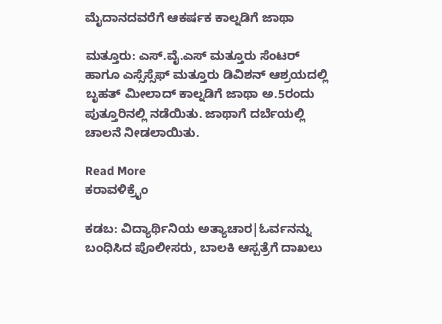ಮೈದಾನದವರೆಗೆ ಆಕರ್ಷಕ ಕಾಲ್ನಡಿಗೆ ಜಾಥಾ

ಮತ್ತೂರು: ಎಸ್.ವೈ.ಎಸ್ ಮತ್ತೂರು ಸೆಂಟರ್ ಹಾಗೂ ಎಸ್ಸೆಸ್ಸೆಫ್ ಮತ್ತೂರು ಡಿವಿಶನ್ ಆಶ್ರಯದಲ್ಲಿ ಬೃಹತ್ ಮೀಲಾದ್ ಕಾಲ್ನಡಿಗೆ ಜಾಥಾ ಅ.5ರಂದು ಪುತ್ತೂರಿನಲ್ಲಿ ನಡೆಯಿತು. ಜಾಥಾಗೆ ದರ್ಬೆಯಲ್ಲಿ ಚಾಲನೆ ನೀಡಲಾಯಿತು.

Read More
ಕರಾವಳಿಕ್ರೈಂ

ಕಡಬ: ವಿದ್ಯಾರ್ಥಿನಿಯ ಅತ್ಯಾಚಾರ|ಓರ್ವನನ್ನು ಬಂಧಿಸಿದ ಪೊಲೀಸರು, ಬಾಲಕಿ ಆಸ್ಪತ್ರೆಗೆ ದಾಖಲು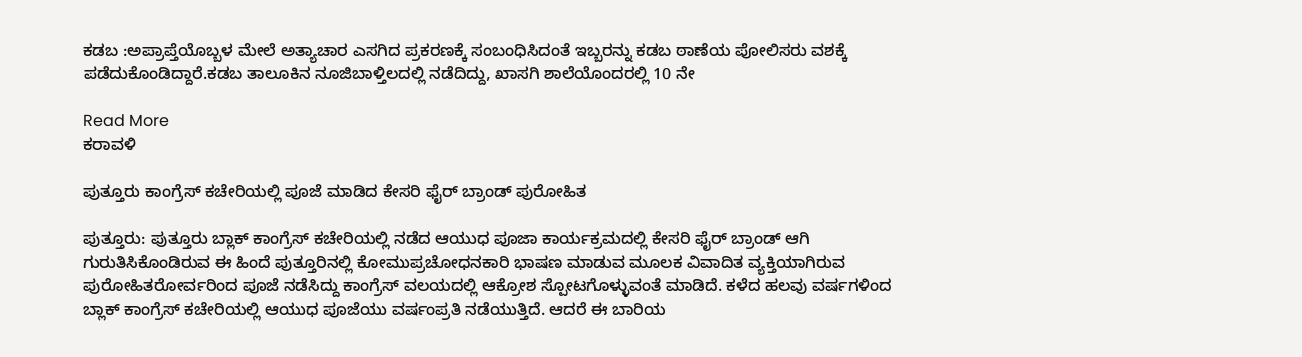ಕಡಬ :ಅಪ್ರಾಪ್ತೆಯೊಬ್ಬಳ ಮೇಲೆ ಅತ್ಯಾಚಾರ ಎಸಗಿದ ಪ್ರಕರಣಕ್ಕೆ ಸಂಬಂಧಿಸಿದಂತೆ ಇಬ್ಬರನ್ನು ಕಡಬ ಠಾಣೆಯ ಪೋಲಿಸರು ವಶಕ್ಕೆ ಪಡೆದುಕೊಂಡಿದ್ದಾರೆ.ಕಡಬ ತಾಲೂಕಿನ ನೂಜಿಬಾಳ್ತಿಲದಲ್ಲಿ ನಡೆದಿದ್ದು, ಖಾಸಗಿ ಶಾಲೆಯೊಂದರಲ್ಲಿ 10 ನೇ

Read More
ಕರಾವಳಿ

ಪುತ್ತೂರು ಕಾಂಗ್ರೆಸ್ ಕಚೇರಿಯಲ್ಲಿ ಪೂಜೆ ಮಾಡಿದ ಕೇಸರಿ ಫೈರ್ ಬ್ರಾಂಡ್ ಪುರೋಹಿತ

ಪುತ್ತೂರು: ಪುತ್ತೂರು ಬ್ಲಾಕ್ ಕಾಂಗ್ರೆಸ್ ಕಚೇರಿಯಲ್ಲಿ ನಡೆದ ಆಯುಧ ಪೂಜಾ ಕಾರ್ಯಕ್ರಮದಲ್ಲಿ ಕೇಸರಿ ಫೈರ್ ಬ್ರಾಂಡ್ ಆಗಿ ಗುರುತಿಸಿಕೊಂಡಿರುವ ಈ ಹಿಂದೆ ಪುತ್ತೂರಿನಲ್ಲಿ ಕೋಮುಪ್ರಚೋಧನಕಾರಿ ಭಾಷಣ ಮಾಡುವ ಮೂಲಕ ವಿವಾದಿತ ವ್ಯಕ್ತಿಯಾಗಿರುವ ಪುರೋಹಿತರೋರ್ವರಿಂದ ಪೂಜೆ ನಡೆಸಿದ್ದು ಕಾಂಗ್ರೆಸ್ ವಲಯದಲ್ಲಿ ಆಕ್ರೋಶ ಸ್ಪೋಟಗೊಳ್ಳುವಂತೆ ಮಾಡಿದೆ. ಕಳೆದ ಹಲವು ವರ್ಷಗಳಿಂದ ಬ್ಲಾಕ್ ಕಾಂಗ್ರೆಸ್ ಕಚೇರಿಯಲ್ಲಿ ಆಯುಧ ಪೂಜೆಯು ವರ್ಷಂಪ್ರತಿ ನಡೆಯುತ್ತಿದೆ. ಆದರೆ ಈ ಬಾರಿಯ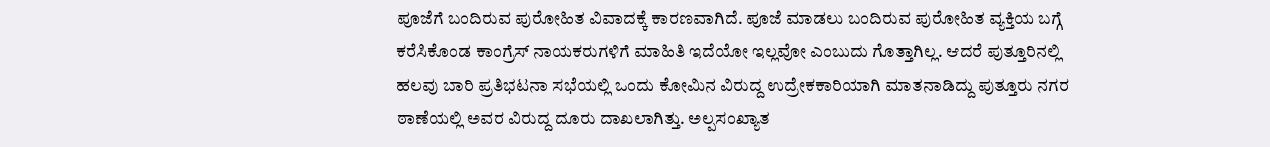ಪೂಜೆಗೆ ಬಂದಿರುವ ಪುರೋಹಿತ ವಿವಾದಕ್ಕೆ ಕಾರಣವಾಗಿದೆ. ಪೂಜೆ ಮಾಡಲು ಬಂದಿರುವ ಪುರೋಹಿತ ವ್ಯಕ್ತಿಯ ಬಗ್ಗೆ ಕರೆಸಿಕೊಂಡ ಕಾಂಗ್ರೆಸ್ ನಾಯಕರುಗಳಿಗೆ ಮಾಹಿತಿ ಇದೆಯೋ ಇಲ್ಲವೋ ಎಂಬುದು ಗೊತ್ತಾಗಿಲ್ಲ. ಆದರೆ ಪುತ್ತೂರಿನಲ್ಲಿ ಹಲವು ಬಾರಿ ಪ್ರತಿಭಟನಾ ಸಭೆಯಲ್ಲಿ ಒಂದು ಕೋಮಿನ ವಿರುದ್ದ ಉದ್ರೇಕಕಾರಿಯಾಗಿ ಮಾತನಾಡಿದ್ದು ಪುತ್ತೂರು ನಗರ ಠಾಣೆಯಲ್ಲಿ ಅವರ ವಿರುದ್ದ ದೂರು ದಾಖಲಾಗಿತ್ತು. ಅಲ್ಪಸಂಖ್ಯಾತ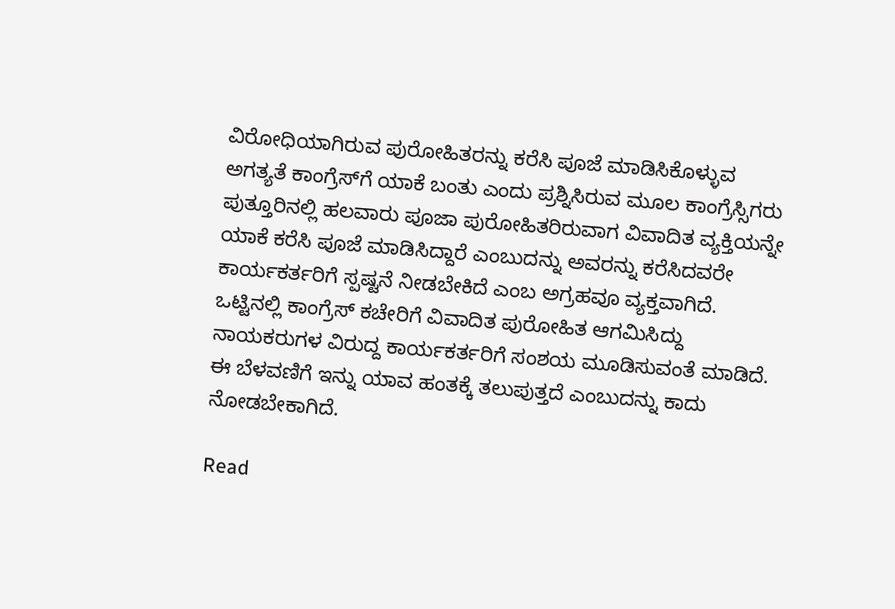ವಿರೋಧಿಯಾಗಿರುವ ಪುರೋಹಿತರನ್ನು ಕರೆಸಿ ಪೂಜೆ ಮಾಡಿಸಿಕೊಳ್ಳುವ ಅಗತ್ಯತೆ ಕಾಂಗ್ರೆಸ್‌ಗೆ ಯಾಕೆ ಬಂತು ಎಂದು ಪ್ರಶ್ನಿಸಿರುವ ಮೂಲ ಕಾಂಗ್ರೆಸ್ಸಿಗರು ಪುತ್ತೂರಿನಲ್ಲಿ ಹಲವಾರು ಪೂಜಾ ಪುರೋಹಿತರಿರುವಾಗ ವಿವಾದಿತ ವ್ಯಕ್ತಿಯನ್ನೇ ಯಾಕೆ ಕರೆಸಿ ಪೂಜೆ ಮಾಡಿಸಿದ್ದಾರೆ ಎಂಬುದನ್ನು ಅವರನ್ನು ಕರೆಸಿದವರೇ ಕಾರ್ಯಕರ್ತರಿಗೆ ಸ್ಪಷ್ಟನೆ ನೀಡಬೇಕಿದೆ ಎಂಬ ಅಗ್ರಹವೂ ವ್ಯಕ್ತವಾಗಿದೆ.  ಒಟ್ಟಿನಲ್ಲಿ ಕಾಂಗ್ರೆಸ್ ಕಚೇರಿಗೆ ವಿವಾದಿತ ಪುರೋಹಿತ ಆಗಮಿಸಿದ್ದು ನಾಯಕರುಗಳ ವಿರುದ್ದ ಕಾರ್ಯಕರ್ತರಿಗೆ ಸಂಶಯ ಮೂಡಿಸುವಂತೆ ಮಾಡಿದೆ. ಈ ಬೆಳವಣಿಗೆ ಇನ್ನು ಯಾವ ಹಂತಕ್ಕೆ ತಲುಪುತ್ತದೆ ಎಂಬುದನ್ನು ಕಾದು ನೋಡಬೇಕಾಗಿದೆ.

Read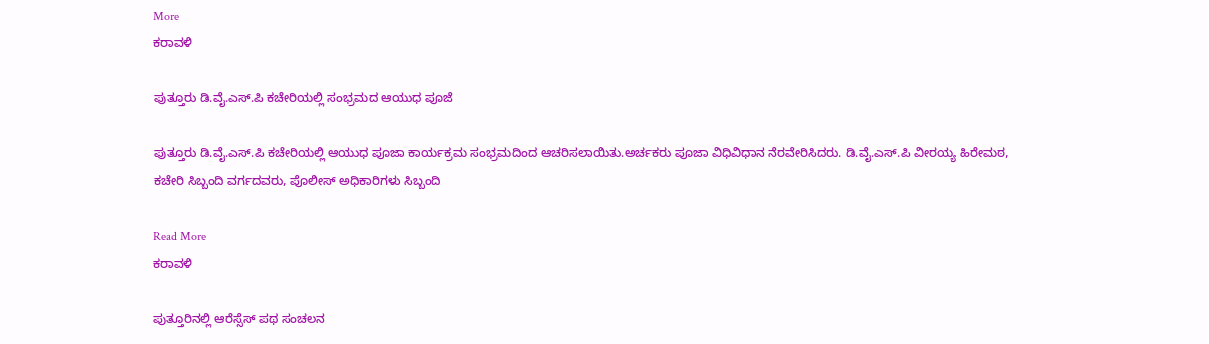More
ಕರಾವಳಿ

ಪುತ್ತೂರು ಡಿ.ವೈ.ಎಸ್.ಪಿ ಕಚೇರಿಯಲ್ಲಿ ಸಂಭ್ರಮದ ಆಯುಧ ಪೂಜೆ

ಪುತ್ತೂರು ಡಿ.ವೈ.ಎಸ್.ಪಿ ಕಚೇರಿಯಲ್ಲಿ ಆಯುಧ ಪೂಜಾ ಕಾರ್ಯಕ್ರಮ ಸಂಭ್ರಮದಿಂದ ಆಚರಿಸಲಾಯಿತು.ಅರ್ಚಕರು ಪೂಜಾ ವಿಧಿವಿಧಾನ ನೆರವೇರಿಸಿದರು. ಡಿ.ವೈ.ಎಸ್.ಪಿ ವೀರಯ್ಯ ಹಿರೇಮಠ, ಕಚೇರಿ ಸಿಬ್ಬಂದಿ ವರ್ಗದವರು, ಪೊಲೀಸ್ ಅಧಿಕಾರಿಗಳು ಸಿಬ್ಬಂದಿ

Read More
ಕರಾವಳಿ

ಪುತ್ತೂರಿನಲ್ಲಿ ಆರೆಸ್ಸೆಸ್ ಪಥ ಸಂಚಲನ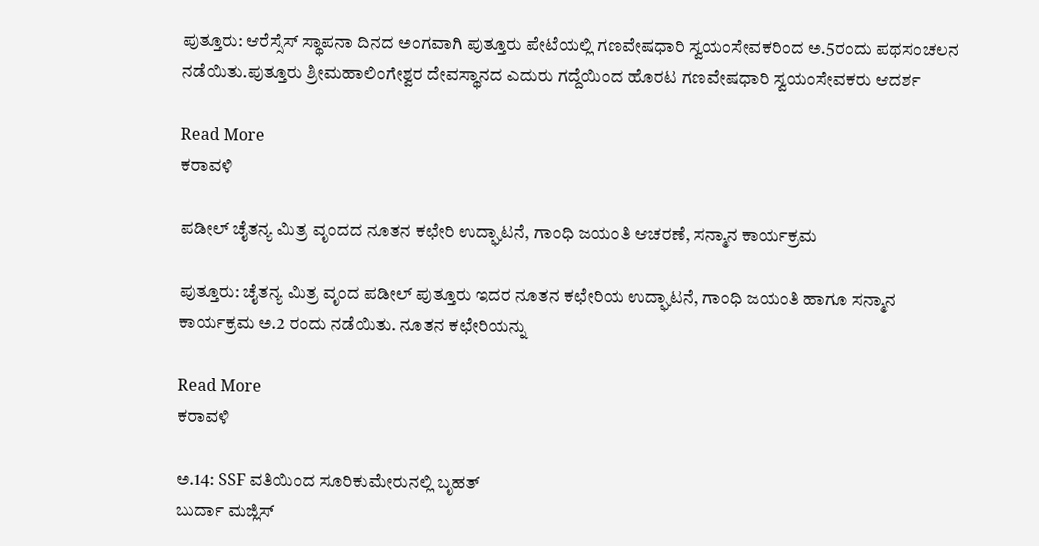ಪುತ್ತೂರು: ಆರೆಸ್ಸೆಸ್ ಸ್ಥಾಪನಾ ದಿನದ ಅಂಗವಾಗಿ ಪುತ್ತೂರು ಪೇಟೆಯಲ್ಲಿ ಗಣವೇಷಧಾರಿ ಸ್ವಯಂಸೇವಕರಿಂದ ಅ.5ರಂದು ಪಥಸಂಚಲನ ನಡೆಯಿತು.ಪುತ್ತೂರು ಶ್ರೀಮಹಾಲಿಂಗೇಶ್ವರ ದೇವಸ್ಥಾನದ ಎದುರು ಗದ್ದೆಯಿಂದ ಹೊರಟ ಗಣವೇಷಧಾರಿ ಸ್ವಯಂಸೇವಕರು ಆದರ್ಶ

Read More
ಕರಾವಳಿ

ಪಡೀಲ್ ಚೈತನ್ಯ ಮಿತ್ರ ವೃಂದದ ನೂತನ ಕಛೇರಿ ಉದ್ಘಾಟನೆ, ಗಾಂಧಿ ಜಯಂತಿ ಆಚರಣೆ, ಸನ್ಮಾನ ಕಾರ್ಯಕ್ರಮ

ಪುತ್ತೂರು: ಚೈತನ್ಯ ಮಿತ್ರ ವೃಂದ ಪಡೀಲ್ ಪುತ್ತೂರು ಇದರ ನೂತನ ಕಛೇರಿಯ ಉದ್ಘಾಟನೆ, ಗಾಂಧಿ ಜಯಂತಿ ಹಾಗೂ ಸನ್ಮಾನ ಕಾರ್ಯಕ್ರಮ ಅ.2 ರಂದು ನಡೆಯಿತು. ನೂತನ ಕಛೇರಿಯನ್ನು

Read More
ಕರಾವಳಿ

ಅ.14: SSF ವತಿಯಿಂದ ಸೂರಿಕುಮೇರುನಲ್ಲಿ ಬೃಹತ್
ಬುರ್ದಾ ಮಜ್ಲಿಸ್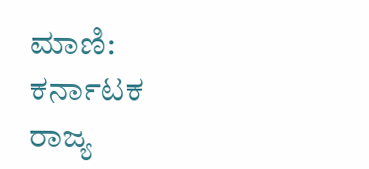ಮಾಣಿ: ಕರ್ನಾಟಕ ರಾಜ್ಯ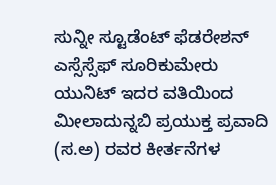ಸುನ್ನೀ ಸ್ಟೂಡೆಂಟ್ ಫೆಡರೇಶನ್ ಎಸ್ಸೆಸ್ಸೆಫ್ ಸೂರಿಕುಮೇರು ಯುನಿಟ್ ಇದರ ವತಿಯಿಂದ ಮೀಲಾದುನ್ನಬಿ ಪ್ರಯುಕ್ತ ಪ್ರವಾದಿ (ಸ.ಅ) ರವರ ಕೀರ್ತನೆಗಳ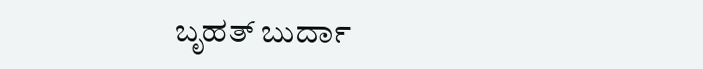ಬೃಹತ್ ಬುರ್ದಾ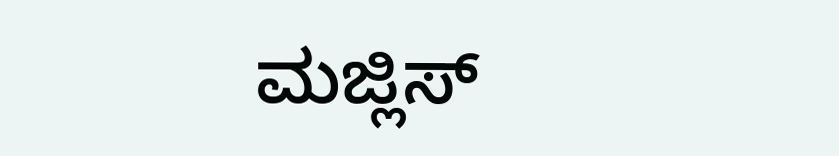ಮಜ್ಲಿಸ್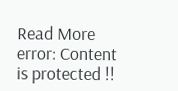Read More
error: Content is protected !!